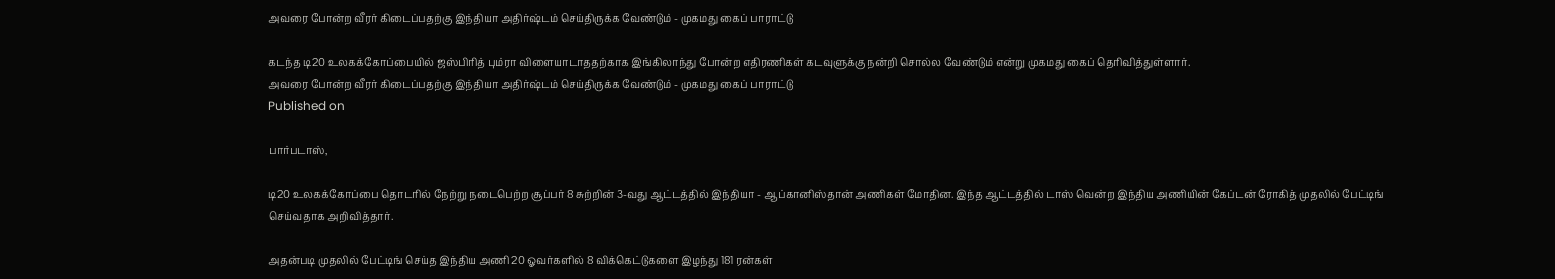அவரை போன்ற வீரர் கிடைப்பதற்கு இந்தியா அதிர்ஷ்டம் செய்திருக்க வேண்டும் - முகமது கைப் பாராட்டு

கடந்த டி20 உலகக்கோப்பையில் ஜஸ்பிரித் பும்ரா விளையாடாததற்காக இங்கிலாந்து போன்ற எதிரணிகள் கடவுளுக்கு நன்றி சொல்ல வேண்டும் என்று முகமது கைப் தெரிவித்துள்ளார்.
அவரை போன்ற வீரர் கிடைப்பதற்கு இந்தியா அதிர்ஷ்டம் செய்திருக்க வேண்டும் - முகமது கைப் பாராட்டு
Published on

பார்படாஸ்,

டி20 உலகக்கோப்பை தொடரில் நேற்று நடைபெற்ற சூப்பர் 8 சுற்றின் 3-வது ஆட்டத்தில் இந்தியா - ஆப்கானிஸ்தான் அணிகள் மோதின. இந்த ஆட்டத்தில் டாஸ் வென்ற இந்திய அணியின் கேப்டன் ரோகித் முதலில் பேட்டிங் செய்வதாக அறிவித்தார்.

அதன்படி முதலில் பேட்டிங் செய்த இந்திய அணி 20 ஓவர்களில் 8 விக்கெட்டுகளை இழந்து 181 ரன்கள்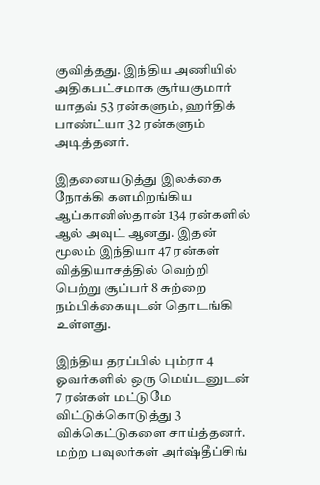குவித்தது. இந்திய அணியில் அதிகபட்சமாக சூர்யகுமார் யாதவ் 53 ரன்களும், ஹர்திக் பாண்ட்யா 32 ரன்களும் அடித்தனர்.

இதனையடுத்து இலக்கை நோக்கி களமிறங்கிய ஆப்கானிஸ்தான் 134 ரன்களில் ஆல் அவுட் ஆனது. இதன் மூலம் இந்தியா 47 ரன்கள் வித்தியாசத்தில் வெற்றி பெற்று சூப்பர் 8 சுற்றை நம்பிக்கையுடன் தொடங்கி உள்ளது.

இந்திய தரப்பில் பும்ரா 4 ஓவர்களில் ஒரு மெய்டனுடன் 7 ரன்கள் மட்டுமே விட்டுக்கொடுத்து 3 விக்கெட்டுகளை சாய்த்தனர். மற்ற பவுலர்கள் அர்ஷ்தீப்சிங்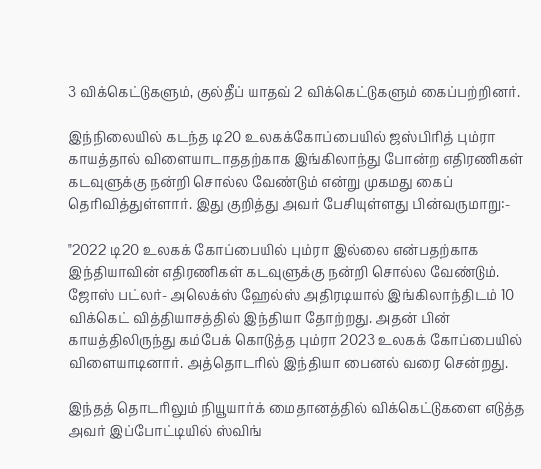3 விக்கெட்டுகளும், குல்தீப் யாதவ் 2 விக்கெட்டுகளும் கைப்பற்றினர்.

இந்நிலையில் கடந்த டி20 உலகக்கோப்பையில் ஜஸ்பிரித் பும்ரா காயத்தால் விளையாடாததற்காக இங்கிலாந்து போன்ற எதிரணிகள் கடவுளுக்கு நன்றி சொல்ல வேண்டும் என்று முகமது கைப்  தெரிவித்துள்ளார். இது குறித்து அவர் பேசியுள்ளது பின்வருமாறு:-

"2022 டி20 உலகக் கோப்பையில் பும்ரா இல்லை என்பதற்காக இந்தியாவின் எதிரணிகள் கடவுளுக்கு நன்றி சொல்ல வேண்டும். ஜோஸ் பட்லர்- அலெக்ஸ் ஹேல்ஸ் அதிரடியால் இங்கிலாந்திடம் 10 விக்கெட் வித்தியாசத்தில் இந்தியா தோற்றது. அதன் பின் காயத்திலிருந்து கம்பேக் கொடுத்த பும்ரா 2023 உலகக் கோப்பையில் விளையாடினார். அத்தொடரில் இந்தியா பைனல் வரை சென்றது.

இந்தத் தொடரிலும் நியூயார்க் மைதானத்தில் விக்கெட்டுகளை எடுத்த அவர் இப்போட்டியில் ஸ்விங்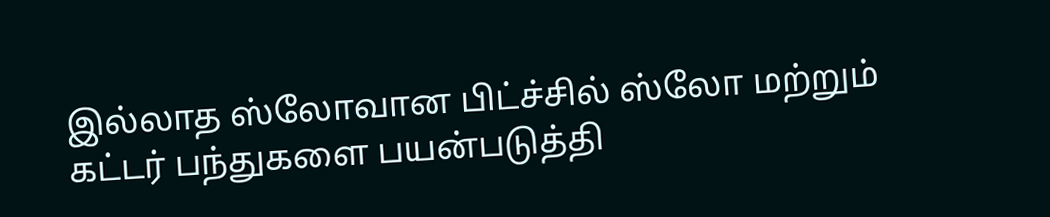இல்லாத ஸ்லோவான பிட்ச்சில் ஸ்லோ மற்றும் கட்டர் பந்துகளை பயன்படுத்தி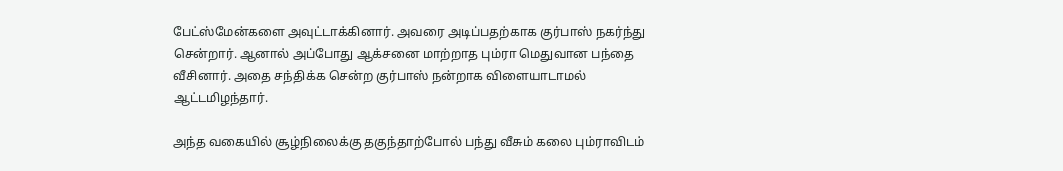பேட்ஸ்மேன்களை அவுட்டாக்கினார். அவரை அடிப்பதற்காக குர்பாஸ் நகர்ந்து சென்றார். ஆனால் அப்போது ஆக்சனை மாற்றாத பும்ரா மெதுவான பந்தை வீசினார். அதை சந்திக்க சென்ற குர்பாஸ் நன்றாக விளையாடாமல் ஆட்டமிழந்தார்.

அந்த வகையில் சூழ்நிலைக்கு தகுந்தாற்போல் பந்து வீசும் கலை பும்ராவிடம்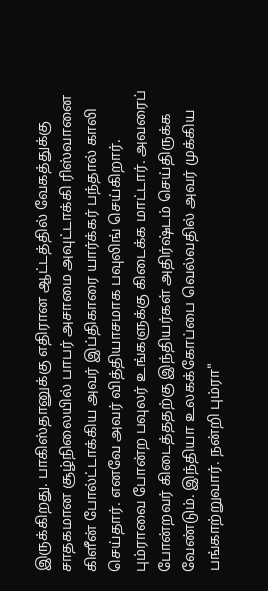இருக்கிறது. பாகிஸ்தானுக்கு எதிரான ஆட்டத்தில் வேகத்துக்கு சாதகமான சூழ்நிலையில் பாபர் அசாமை அவுட்டாக்கி ரிஸ்வானை கிளீன் போல்ட்டாக்கிய அவர் இப்திகாரை யார்க்கர் பந்தால் காலி செய்தார். எனவே அவர் வித்தியாசமாக பவுலிங் செய்கிறார். பும்ராவை போன்ற பவுலர் உங்களுக்கு கிடைக்க மாட்டார். அவரைப் போன்றவர் கிடைத்ததற்கு இந்தியர்கள் அதிர்ஷ்டம் செய்திருக்க வேண்டும். இந்தியா உலகக்கோப்பை வெல்வதில் அவர் முக்கிய பங்காற்றுவார். நன்றி பும்ரா"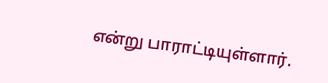என்று பாராட்டியுள்ளார்.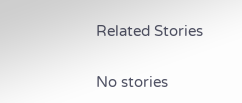Related Stories

No stories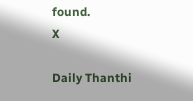found.
X

Daily Thanthi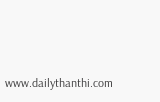www.dailythanthi.com